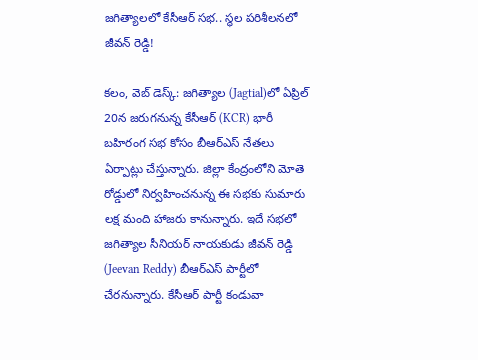జ‌గిత్యాల‌లో కేసీఆర్ స‌భ‌.. స్థ‌ల ప‌రిశీల‌న‌లో జీవ‌న్ రెడ్డి!

క‌లం, వెబ్ డెస్క్‌: జగిత్యాల (Jagtial)లో ఏప్రిల్ 20న జ‌రుగనున్న‌ కేసీఆర్ (KCR) భారీ బ‌హిరంగ సభ కోసం బీఆర్ఎస్ నేత‌లు ఏర్పాట్లు చేస్తున్నారు. జిల్లా కేంద్రంలోని మోతె రోడ్డులో నిర్వ‌హించ‌నున్న ఈ స‌భ‌కు సుమారు ల‌క్ష మంది హాజ‌రు కానున్నారు. ఇదే స‌భ‌లో జ‌గిత్యాల సీనియ‌ర్ నాయ‌కుడు జీవ‌న్ రెడ్డి (Jeevan Reddy) బీఆర్ఎస్ పార్టీలో చేరనున్నారు. కేసీఆర్ పార్టీ కండువా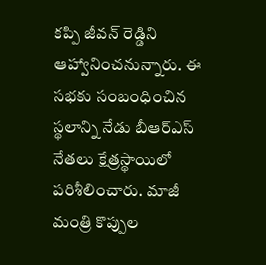క‌ప్పి జీవ‌న్ రెడ్డిని ఆహ్వానించ‌నున్నారు. ఈ స‌భ‌కు సంబంధించిన స్థ‌లాన్ని నేడు బీఆర్ఎస్ నేత‌లు క్షేత్ర‌స్థాయిలో ప‌రిశీలించారు. మాజీ మంత్రి కొప్పుల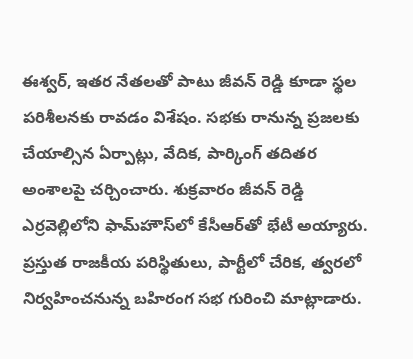ఈశ్వ‌ర్, ఇత‌ర నేత‌ల‌తో పాటు జీవ‌న్ రెడ్డి కూడా స్థ‌ల ప‌రిశీల‌న‌కు రావ‌డం విశేషం. సభకు రానున్న ప్రజలకు చేయాల్సిన ఏర్పాట్లు, వేదిక, పార్కింగ్ తదితర అంశాలపై చర్చించారు. శుక్ర‌వారం జీవ‌న్ రెడ్డి ఎర్ర‌వెల్లిలోని ఫామ్‌హౌస్‌లో కేసీఆర్‌తో భేటీ అయ్యారు. ప్ర‌స్తుత రాజ‌కీయ ప‌రిస్థితులు, పార్టీలో చేరిక‌, త్వ‌ర‌లో నిర్వ‌హించ‌నున్న‌ బ‌హిరంగ స‌భ గురించి మాట్లాడారు.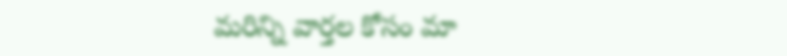మ‌రిన్ని వార్త‌ల కోసం మా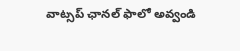వాట్స‌ప్ ఛాన‌ల్ ఫాలో అవ్వండి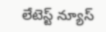లేటెస్ట్ న్యూస్‌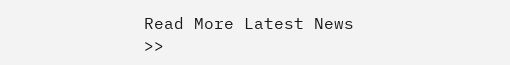Read More Latest News >>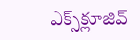ఎక్స్‌క్లూజివ్‌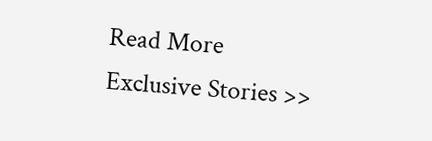Read More Exclusive Stories >>